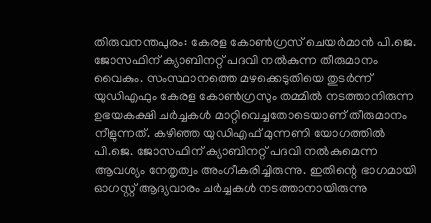തിരുവനന്തപുരം: കേരള കോൺഗ്രസ് ചെയർമാൻ പി.ജെ. ജോസഫിന് ക്യാബിനറ്റ് പദവി നൽകുന്ന തീരുമാനം വൈകും. സംസ്ഥാനത്തെ മഴക്കെടുതിയെ തുടർന്ന് യുഡിഎഫും കേരള കോൺഗ്രസും തമ്മിൽ നടത്താനിരുന്ന ഉഭയകക്ഷി ചർച്ചകൾ മാറ്റിവെച്ചതോടെയാണ് തീരുമാനം നീളുന്നത്. കഴിഞ്ഞ യുഡിഎഫ് മുന്നണി യോഗത്തിൽ പി.ജെ. ജോസഫിന് ക്യാബിനറ്റ് പദവി നൽകുമെന്ന ആവശ്യം നേതൃത്വം അംഗീകരിച്ചിരുന്നു. ഇതിന്റെ ഭാഗമായി ഓഗസ്റ്റ് ആദ്യവാരം ചർച്ചകൾ നടത്താനായിരുന്നു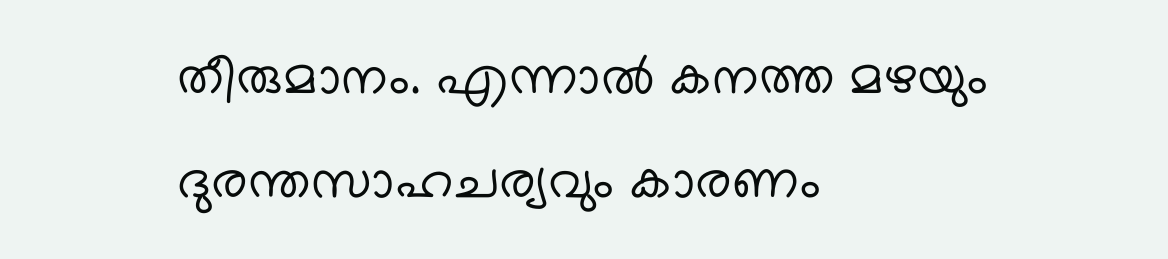തീരുമാനം. എന്നാൽ കനത്ത മഴയും ദുരന്തസാഹചര്യവും കാരണം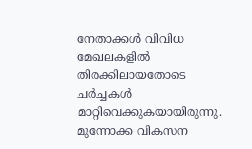നേതാക്കൾ വിവിധ മേഖലകളിൽ തിരക്കിലായതോടെ ചർച്ചകൾ മാറ്റിവെക്കുകയായിരുന്നു.
മുന്നോക്ക വികസന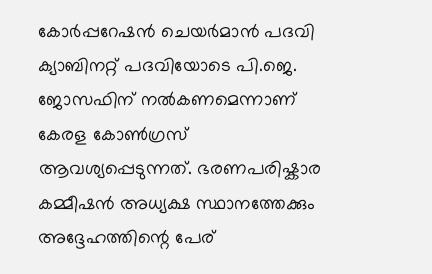കോർപ്പറേഷൻ ചെയർമാൻ പദവി ക്യാബിനറ്റ് പദവിയോടെ പി.ജെ. ജോസഫിന് നൽകണമെന്നാണ് കേരള കോൺഗ്രസ് ആവശ്യപ്പെടുന്നത്. ഭരണപരിഷ്കാര കമ്മീഷൻ അധ്യക്ഷ സ്ഥാനത്തേക്കും അദ്ദേഹത്തിന്റെ പേര്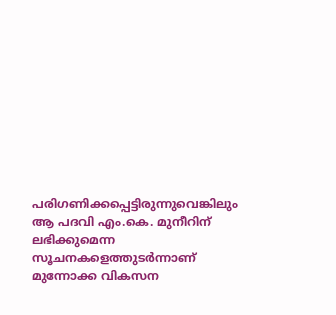പരിഗണിക്കപ്പെട്ടിരുന്നുവെങ്കിലും ആ പദവി എം.കെ. മുനീറിന് ലഭിക്കുമെന്ന സൂചനകളെത്തുടർന്നാണ് മുന്നോക്ക വികസന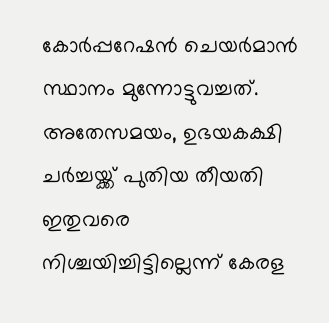കോർപ്പറേഷൻ ചെയർമാൻ സ്ഥാനം മുന്നോട്ടുവച്ചത്. അതേസമയം, ഉഭയകക്ഷി ചർച്ചയ്ക്ക് പുതിയ തീയതി ഇതുവരെ നിശ്ചയിച്ചിട്ടില്ലെന്ന് കേരള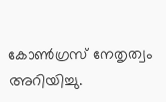കോൺഗ്രസ് നേതൃത്വം അറിയിച്ചു.